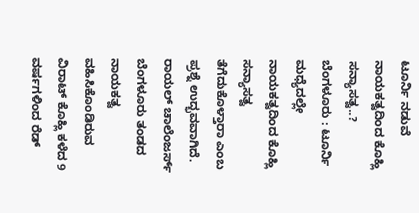ಟೂರ್ನಿ ನಡುವೆ ನಾಯಕತ್ವದಿಂದ ಕೊಹ್ಲಿ ಸನ್ಯಾಸತ್ವ..?
ಬೆಂಗಳೂರು : ಟೂರ್ನಿ ಮಧ್ಯೆದಲ್ಲೇ ನಾಯಕತ್ವದಿಂದ ಕೊಹ್ಲಿ ಸನ್ಯಾಸತ್ವ ತೆಗೆದುಕೊಳ್ತಾರಾ ಎಂಬ ಪ್ರಶ್ನೆ ಉದ್ಭವವಾಗಿದೆ.
ರಾಯಲ್ ಚಾಲೆಂಜರ್ಸ್ ಬೆಂಗಳೂರು ತಂಡದ ನಾಯಕತ್ವ ವಹಿಸಿಕೊಂಡಿರುವ ವಿರಾಟ್ ಕೊಹ್ಲಿ ಕಳೆದ 9 ವರ್ಷಗಳಿಂದ ರೆಡ್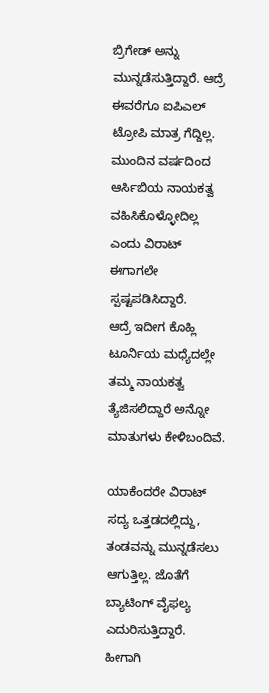ಬ್ರಿಗೇಡ್ ಅನ್ನು ಮುನ್ನಡೆಸುತ್ತಿದ್ದಾರೆ. ಆದ್ರೆ ಈವರೆಗೂ ಐಪಿಎಲ್ ಟ್ರೋಪಿ ಮಾತ್ರ ಗೆದ್ದಿಲ್ಲ.
ಮುಂದಿನ ವರ್ಷದಿಂದ ಆರ್ಸಿಬಿಯ ನಾಯಕತ್ವ ವಹಿಸಿಕೊಳ್ಳೋದಿಲ್ಲ ಎಂದು ವಿರಾಟ್ ಈಗಾಗಲೇ ಸ್ಪಷ್ಟಪಡಿಸಿದ್ದಾರೆ.
ಆದ್ರೆ ಇದೀಗ ಕೊಹ್ಲಿ ಟೂರ್ನಿಯ ಮಧ್ಯೆದಲ್ಲೇ ತಮ್ಮ ನಾಯಕತ್ವ ತ್ಯೆಜಿಸಲಿದ್ದಾರೆ ಅನ್ನೋ ಮಾತುಗಳು ಕೇಳಿಬಂದಿವೆ.

ಯಾಕೆಂದರೇ ವಿರಾಟ್ ಸದ್ಯ ಒತ್ತಡದಲ್ಲಿದ್ದು, ತಂಡವನ್ನು ಮುನ್ನಡೆಸಲು ಆಗುತ್ತಿಲ್ಲ. ಜೊತೆಗೆ ಬ್ಯಾಟಿಂಗ್ ವೈಫಲ್ಯ ಎದುರಿಸುತ್ತಿದ್ದಾರೆ.
ಹೀಗಾಗಿ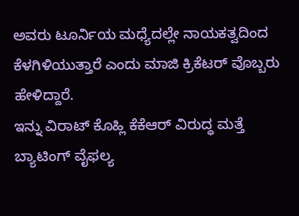ಅವರು ಟೂರ್ನಿಯ ಮಧ್ಯೆದಲ್ಲೇ ನಾಯಕತ್ವದಿಂದ ಕೆಳಗಿಳಿಯುತ್ತಾರೆ ಎಂದು ಮಾಜಿ ಕ್ರಿಕೆಟರ್ ವೊಬ್ಬರು ಹೇಳಿದ್ದಾರೆ.
ಇನ್ನು ವಿರಾಟ್ ಕೊಹ್ಲಿ ಕೆಕೆಆರ್ ವಿರುದ್ಧ ಮತ್ತೆ ಬ್ಯಾಟಿಂಗ್ ವೈಫಲ್ಯ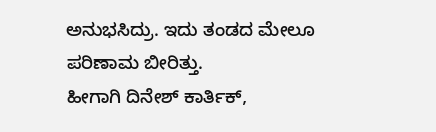ಅನುಭಸಿದ್ರು. ಇದು ತಂಡದ ಮೇಲೂ ಪರಿಣಾಮ ಬೀರಿತ್ತು.
ಹೀಗಾಗಿ ದಿನೇಶ್ ಕಾರ್ತಿಕ್,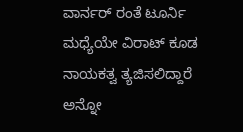ವಾರ್ನರ್ ರಂತೆ ಟೂರ್ನಿ ಮಧ್ಯೆಯೇ ವಿರಾಟ್ ಕೂಡ ನಾಯಕತ್ವ ತ್ಯಜಿಸಲಿದ್ದಾರೆ ಅನ್ನೋ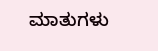ಮಾತುಗಳು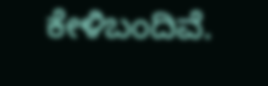ಕೇಳಿಬಂದಿವೆ.